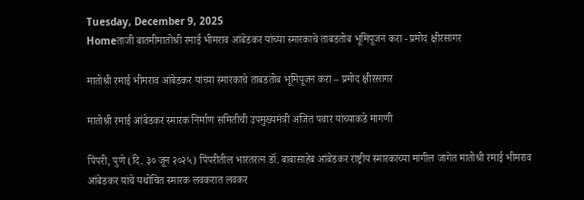Tuesday, December 9, 2025
Homeताजी बातमीमातोश्री रमाई भीमराव आंबेडकर यांच्या स्मारकाचे ताबडतोब भूमिपूजन करा - प्रमोद क्षीरसागर

मातोश्री रमाई भीमराव आंबेडकर यांच्या स्मारकाचे ताबडतोब भूमिपूजन करा – प्रमोद क्षीरसागर

मातोश्री रमाई आंबेडकर स्मारक निर्माण समितीची उपमुख्यमंत्री अजित पवार यांच्याकडे मागणी

पिंपरी, पुणे (दि. ३० जून २०२५) पिंपरीतील भारतरत्न डॉ. बाबासाहेब आंबेडकर राष्ट्रीय स्मारकाच्या मागील जागेत मातोश्री रमाई भीमराव आंबेडकर यांचे यथोचित स्मारक लवकरात लवकर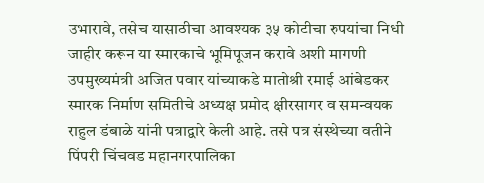उभारावे, तसेच यासाठीचा आवश्यक ३५ कोटीचा रुपयांचा निधी जाहीर करून या स्मारकाचे भूमिपूजन करावे अशी मागणी उपमुख्यमंत्री अजित पवार यांच्याकडे मातोश्री रमाई आंबेडकर स्मारक निर्माण समितीचे अध्यक्ष प्रमोद क्षीरसागर व समन्वयक राहुल डंबाळे यांनी पत्राद्वारे केली आहे. तसे पत्र संस्थेच्या वतीने पिंपरी चिंचवड महानगरपालिका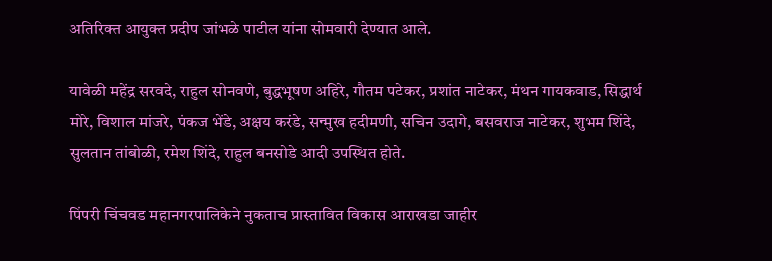अतिरिक्त आयुक्त प्रदीप जांभळे पाटील यांना सोमवारी देण्यात आले.

यावेळी महेंद्र सरवदे, राहुल सोनवणे, बुद्धभूषण अहिरे, गौतम पटेकर, प्रशांत नाटेकर, मंथन गायकवाड, सिद्धार्थ मोरे, विशाल मांजरे, पंकज भेंडे, अक्षय करंडे, सन्मुख हदीमणी, सचिन उदागे, बसवराज नाटेकर, शुभम शिंदे, सुलतान तांबोळी, रमेश शिंदे, राहुल बनसोडे आदी उपस्थित होते.

पिंपरी चिंचवड महानगरपालिकेने नुकताच प्रास्तावित विकास आराखडा जाहीर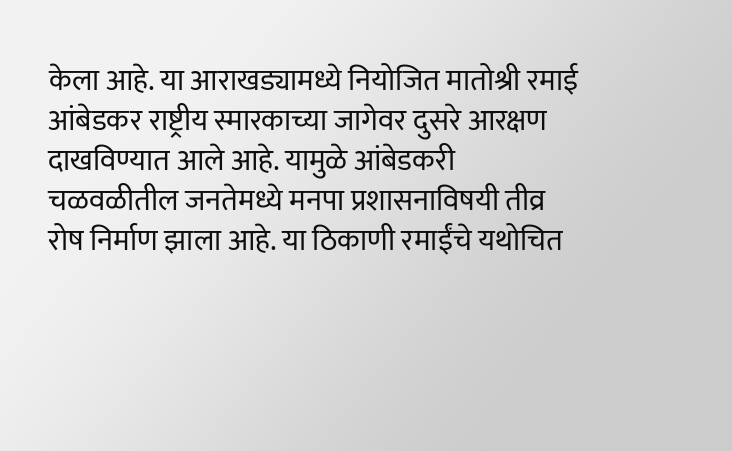केला आहे. या आराखड्यामध्ये नियोजित मातोश्री रमाई आंबेडकर राष्ट्रीय स्मारकाच्या जागेवर दुसरे आरक्षण दाखविण्यात आले आहे. यामुळे आंबेडकरी चळवळीतील जनतेमध्ये मनपा प्रशासनाविषयी तीव्र रोष निर्माण झाला आहे. या ठिकाणी रमाईंचे यथोचित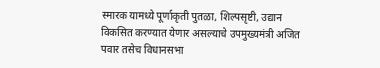स्मारक यामध्ये पूर्णाकृती पुतळा, शिल्पसृष्टी, उद्यान विकसित करण्यात येणार असल्याचे उपमुख्यमंत्री अजित पवार तसेच विधानसभा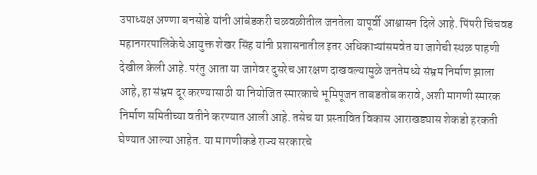उपाध्यक्ष अण्णा बनसोडे यांनी आंबेडकरी चळवळीतील जनतेला यापूर्वी आश्वासन दिले आहे. पिंपरी चिंचवड महानगरपालिकेचे आयुक्त शेखर सिंह यांनी प्रशासनातील इतर अधिकाऱ्यांसमवेत या जागेची स्थळ पाहणी देखील केली आहे. परंतु आता या जागेवर दुसरेच आरक्षण दाखवल्यामुळे जनतेमध्ये संभ्रम निर्माण झाला आहे, हा संभ्रम दूर करण्यासाठी या नियोजित स्मारकाचे भूमिपूजन ताबडतोब करावे, अशी मागणी स्मारक निर्माण समितीच्या वतीने करण्यात आली आहे. तसेच या प्रस्तावित विकास आराखड्यास शेकडो हरकती घेण्यात आल्या आहेत. या मागणीकडे राज्य सरकारचे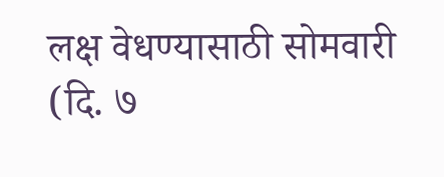लक्ष वेधण्यासाठी सोमवारी (दि. ७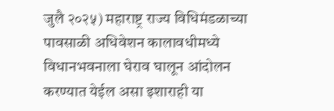जुलै २०२५) महाराष्ट्र राज्य विधिमंडळाच्या पावसाळी अधिवेशन कालावधीमध्ये विधानभवनाला घेराव घालून आंदोलन करण्यात येईल असा इशाराही या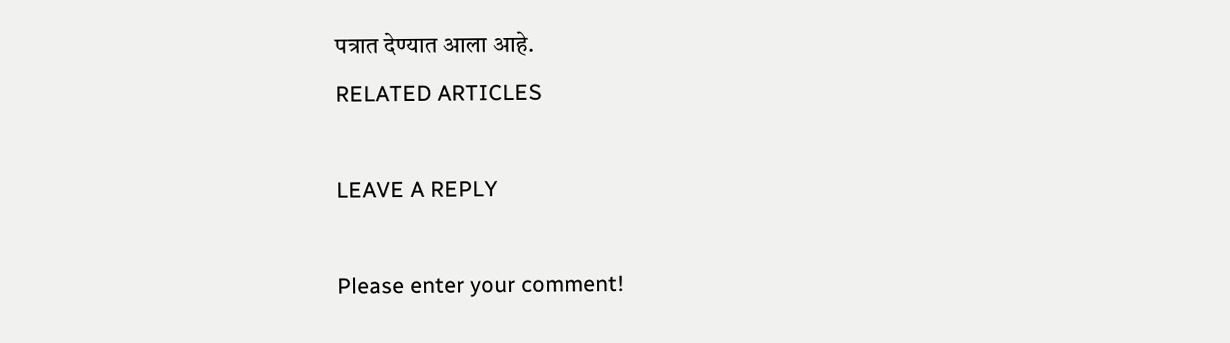पत्रात देण्यात आला आहे.
RELATED ARTICLES

LEAVE A REPLY

Please enter your comment!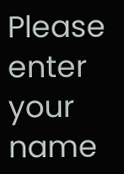Please enter your name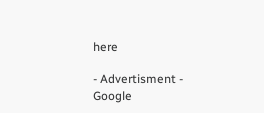here

- Advertisment -
Google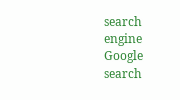search engine
Google search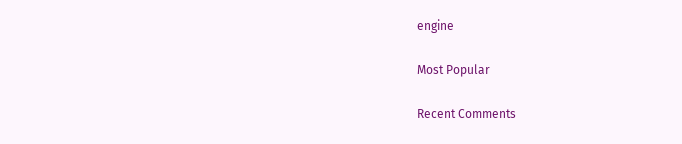engine

Most Popular

Recent Comments